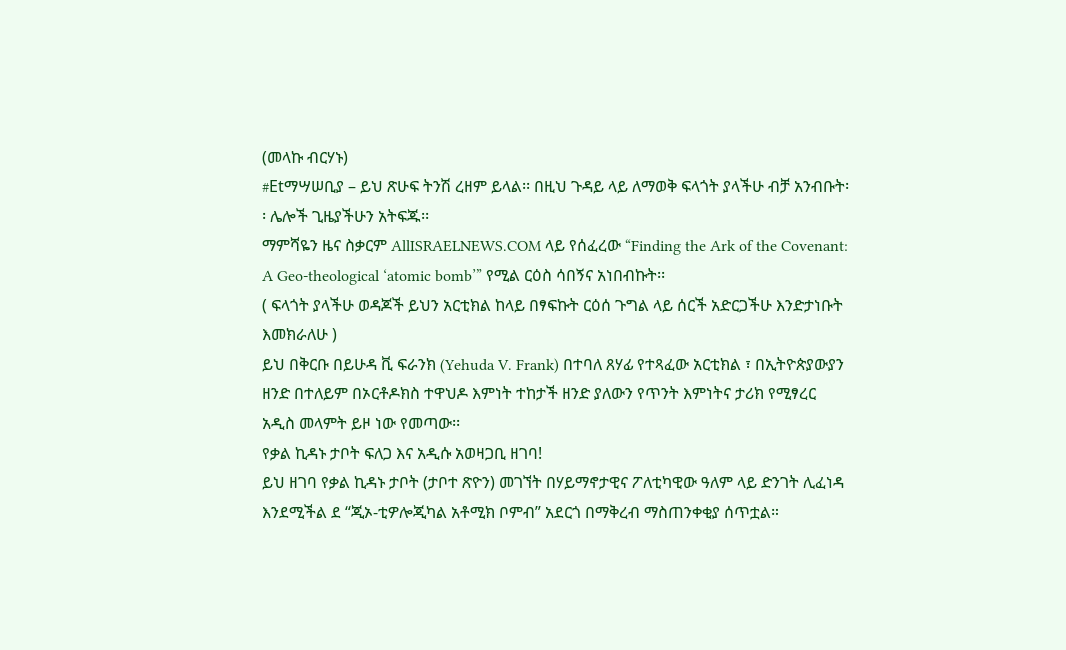(መላኩ ብርሃኑ)
#Etማሣሠቢያ – ይህ ጽሁፍ ትንሽ ረዘም ይላል፡፡ በዚህ ጉዳይ ላይ ለማወቅ ፍላጎት ያላችሁ ብቻ አንብቡት፡፡ ሌሎች ጊዜያችሁን አትፍጁ፡፡
ማምሻዬን ዜና ስቃርም AllISRAELNEWS.COM ላይ የሰፈረው “Finding the Ark of the Covenant: A Geo-theological ‘atomic bomb’” የሚል ርዕስ ሳበኝና አነበብኩት፡፡
( ፍላጎት ያላችሁ ወዳጆች ይህን አርቲክል ከላይ በፃፍኩት ርዕሰ ጉግል ላይ ሰርች አድርጋችሁ እንድታነቡት እመክራለሁ )
ይህ በቅርቡ በይሁዳ ቪ ፍራንክ (Yehuda V. Frank) በተባለ ጸሃፊ የተጻፈው አርቲክል ፣ በኢትዮጵያውያን ዘንድ በተለይም በኦርቶዶክስ ተዋህዶ እምነት ተከታች ዘንድ ያለውን የጥንት እምነትና ታሪክ የሚፃረር አዲስ መላምት ይዞ ነው የመጣው፡፡
የቃል ኪዳኑ ታቦት ፍለጋ እና አዲሱ አወዛጋቢ ዘገባ!
ይህ ዘገባ የቃል ኪዳኑ ታቦት (ታቦተ ጽዮን) መገኘት በሃይማኖታዊና ፖለቲካዊው ዓለም ላይ ድንገት ሊፈነዳ እንደሚችል ደ “ጂኦ-ቲዎሎጂካል አቶሚክ ቦምብ” አደርጎ በማቅረብ ማስጠንቀቂያ ሰጥቷል።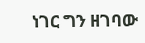ነገር ግን ዘገባው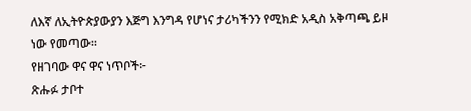ለእኛ ለኢትዮጵያውያን እጅግ እንግዳ የሆነና ታሪካችንን የሚክድ አዲስ አቅጣጫ ይዞ ነው የመጣው።
የዘገባው ዋና ዋና ነጥቦች፦
ጽሑፉ ታቦተ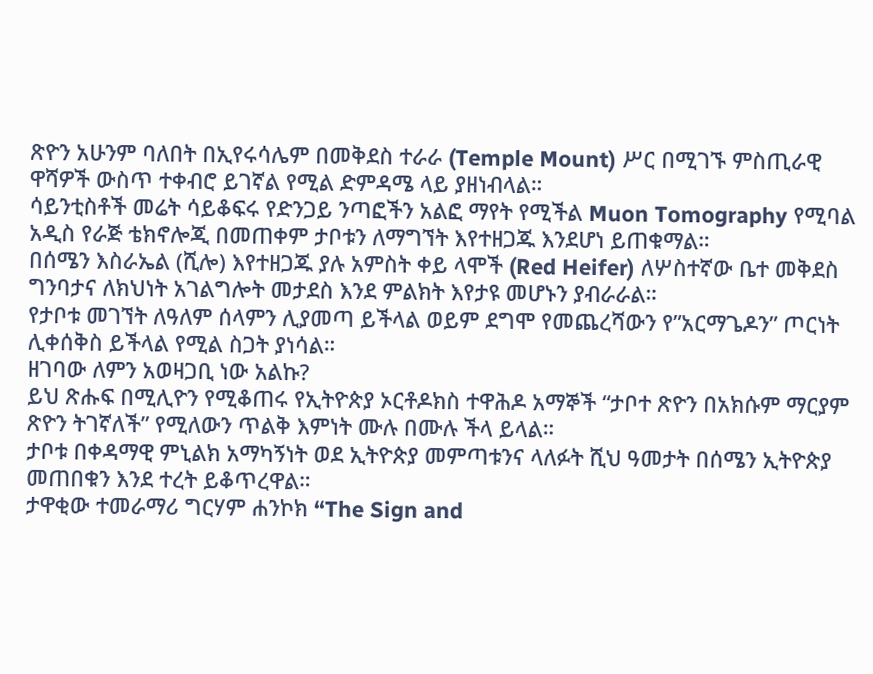ጽዮን አሁንም ባለበት በኢየሩሳሌም በመቅደስ ተራራ (Temple Mount) ሥር በሚገኙ ምስጢራዊ ዋሻዎች ውስጥ ተቀብሮ ይገኛል የሚል ድምዳሜ ላይ ያዘነብላል።
ሳይንቲስቶች መሬት ሳይቆፍሩ የድንጋይ ንጣፎችን አልፎ ማየት የሚችል Muon Tomography የሚባል አዲስ የራጅ ቴክኖሎጂ በመጠቀም ታቦቱን ለማግኘት እየተዘጋጁ እንደሆነ ይጠቁማል።
በሰሜን እስራኤል (ሺሎ) እየተዘጋጁ ያሉ አምስት ቀይ ላሞች (Red Heifer) ለሦስተኛው ቤተ መቅደስ ግንባታና ለክህነት አገልግሎት መታደስ እንደ ምልክት እየታዩ መሆኑን ያብራራል።
የታቦቱ መገኘት ለዓለም ሰላምን ሊያመጣ ይችላል ወይም ደግሞ የመጨረሻውን የ”አርማጌዶን” ጦርነት ሊቀሰቅስ ይችላል የሚል ስጋት ያነሳል።
ዘገባው ለምን አወዛጋቢ ነው አልኩ?
ይህ ጽሑፍ በሚሊዮን የሚቆጠሩ የኢትዮጵያ ኦርቶዶክስ ተዋሕዶ አማኞች “ታቦተ ጽዮን በአክሱም ማርያም ጽዮን ትገኛለች” የሚለውን ጥልቅ እምነት ሙሉ በሙሉ ችላ ይላል።
ታቦቱ በቀዳማዊ ምኒልክ አማካኝነት ወደ ኢትዮጵያ መምጣቱንና ላለፉት ሺህ ዓመታት በሰሜን ኢትዮጵያ መጠበቁን እንደ ተረት ይቆጥረዋል።
ታዋቂው ተመራማሪ ግርሃም ሐንኮክ “The Sign and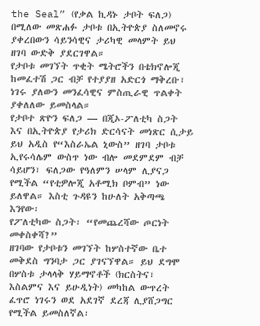the Seal” (የቃል ኪዳኑ ታቦት ፍለጋ) በሚለው መጽሐፉ ታቦቱ በኢትዮጵያ ስለመኖሩ ያቀረበውን ሳይንሳዊና ታሪካዊ መላምት ይህ ዘገባ ውድቅ ያደርገዋል።
የታቦቱ መገኘት ጥቂት ሜትሮችን በቴክኖሎጂ ከመፈተሽ ጋር ብቻ የተያያዘ አድርጎ ማቅረቡ፣ ነገሩ ያለውን መንፈሳዊና ምስጢራዊ ጥልቀት ያቀለለው ይመስላል።
የታቦተ ጽዮን ፍለጋ — በጂኦ-ፖለቲካ ስጋት እና በኢትዮጵያ የታሪክ ድርሳናት መነጽር ሲታይ
ይህ አዲስ የ“እስራኤል ኒውስ” ዘገባ ታቦቱ ኢየሩሳሌም ውስጥ ነው ብሎ መደምደም ብቻ ሳይሆን፣ ፍለጋው የዓለምን ሠላም ሊያናጋ የሚችል “የቲዎሎጂ አቶሚክ ቦምብ” ነው ይለዋል። እስቲ ጉዳዩን ከሁለት አቅጣጫ እንየው፡
የፖለቲካው ስጋት፡ “የመጨረሻው ጦርነት መቀስቀሻ?”
ዘገባው የታቦቱን መገኘት ከሦስተኛው ቤተ መቅደስ ግንባታ ጋር ያገናኘዋል። ይህ ደግሞ በሦስቱ ታላላቅ ሃይማኖቶች (ክርስትና፣ እስልምና እና ይሁዲነት) መካከል ውጥረት ፈጥሮ ነገሩን ወደ አደገኛ ደረጃ ሊያሸጋግር የሚችል ይመስለኛል፡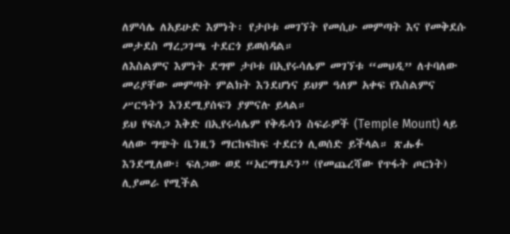ለምሳሌ ለአይሁድ እምነት፡ የታቦቱ መገኘት የመሲሁ መምጣት እና የመቅደሱ መታደስ ማረጋገጫ ተደርጎ ይወሰዳል።
ለእስልምና እምነት ደግሞ ታቦቱ በኢየሩሳሌም መገኘቱ “መህዲ” ለተባለው መሪያቸው መምጣት ምልክት እንደሆነና ይህም ዓለም አቀፍ የእስልምና ሥርዓትን እንደሚያሰፍን ያምናሉ ይላል።
ይህ የፍለጋ እቅድ በኢየሩሳሌም የቅዱሳን ስፍራዎች (Temple Mount) ላይ ላለው ግጭት ቤንዚን ማርከፍከፍ ተደርጎ ሊወሰድ ይችላል። ጽሑፉ እንደሚለው፣ ፍለጋው ወደ “አርማጌዶን” (የመጨረሻው የጥፋት ጦርነት) ሊያመራ የሚችል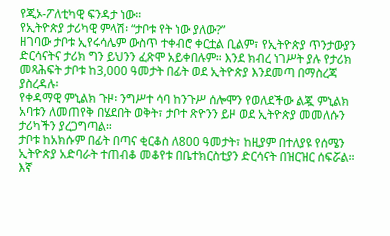የጂኦ-ፖለቲካዊ ፍንዳታ ነው።
የኢትዮጵያ ታሪካዊ ምላሽ፡ “ታቦቱ የት ነው ያለው?”
ዘገባው ታቦቱ ኢየሩሳሌም ውስጥ ተቀብሮ ቀርቷል ቢልም፣ የኢትዮጵያ ጥንታውያን ድርሳናትና ታሪክ ግን ይህንን ፈጽሞ አይቀበሉም። እንደ ክብረ ነገሥት ያሉ የታሪክ መጻሕፍት ታቦቱ ከ3,000 ዓመታት በፊት ወደ ኢትዮጵያ እንደመጣ በማስረጃ ያስረዳሉ፡
የቀዳማዊ ምኒልክ ጉዞ፡ ንግሥተ ሳባ ከንጉሥ ሰሎሞን የወለደችው ልጇ ምኒልክ አባቱን ለመጠየቅ በሄደበት ወቅት፣ ታቦተ ጽዮንን ይዞ ወደ ኢትዮጵያ መመለሱን ታሪካችን ያረጋግጣል።
ታቦቱ ከአክሱም በፊት በጣና ቂርቆስ ለ800 ዓመታት፣ ከዚያም በተለያዩ የሰሜን ኢትዮጵያ አድባራት ተጠብቆ መቆየቱ በቤተክርስቲያን ድርሳናት በዝርዝር ሰፍሯል።
እኛ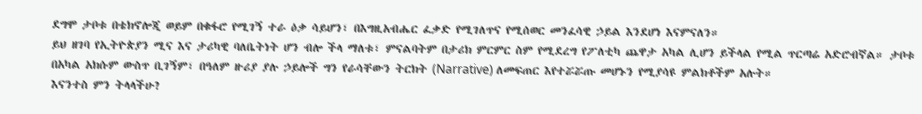ደግሞ ታቦቱ በቴክኖሎጂ ወይም በቁፋሮ የሚገኝ ተራ ዕቃ ሳይሆን፣ በእግዚአብሔር ፈቃድ የሚገለጥና የሚሰወር መንፈሳዊ ኃይል እንደሆነ እናምናለን።
ይህ ዘገባ የኢትዮጵያን ሚና እና ታሪካዊ ባለቤትነት ሆን ብሎ ችላ ማለቱ፣ ምናልባትም በታሪክ ምርምር ስም የሚደረግ የፖለቲካ ጨዋታ አካል ሊሆን ይችላል የሚል ጥርጣሬ አድሮብኛል። ታቦቱ በአካል አክሱም ውስጥ ቢገኝም፣ በዓለም ዙሪያ ያሉ ኃይሎች ግን የራሳቸውን ትርክት (Narrative) ለመፍጠር እየተሯሯጡ መሆኑን የሚያሳዩ ምልክቶችም አሉት።
እናንተስ ምን ትላላችሁ?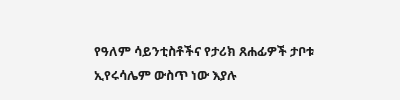የዓለም ሳይንቲስቶችና የታሪክ ጸሐፊዎች ታቦቱ ኢየሩሳሌም ውስጥ ነው እያሉ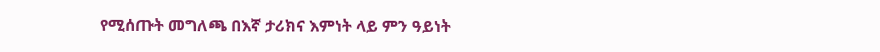የሚሰጡት መግለጫ በእኛ ታሪክና እምነት ላይ ምን ዓይነት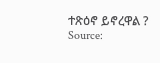ተጽዕኖ ይኖረዋል ?
Source: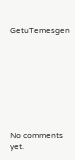GetuTemesgen









No comments yet.